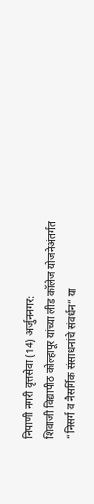निपाणी नगरी वृत्तसेवा (14) अर्जुननगर:
शिवाजी विद्यापीठ कोल्हापूर यांच्या लीड कॉलेज योजनेअंतर्गत “निसर्ग व नैसर्गिक संसाधनांचे संवर्धन” या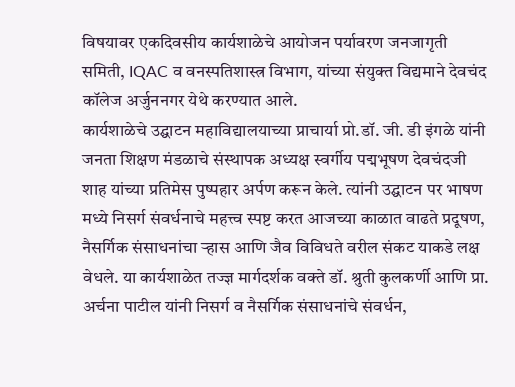विषयावर एकदिवसीय कार्यशाळेचे आयोजन पर्यावरण जनजागृती समिती, IQAC व वनस्पतिशास्त्र विभाग, यांच्या संयुक्त विद्यमाने देवचंद कॉलेज अर्जुननगर येथे करण्यात आले.
कार्यशाळेचे उद्घाटन महाविद्यालयाच्या प्राचार्या प्रो.डॉ. जी. डी इंगळे यांनी जनता शिक्षण मंडळाचे संस्थापक अध्यक्ष स्वर्गीय पद्मभूषण देवचंदजी शाह यांच्या प्रतिमेस पुष्पहार अर्पण करून केले. त्यांनी उद्घाटन पर भाषण मध्ये निसर्ग संवर्धनाचे महत्त्व स्पष्ट करत आजच्या काळात वाढते प्रदूषण, नैसर्गिक संसाधनांचा ऱ्हास आणि जैव विविधते वरील संकट याकडे लक्ष वेधले. या कार्यशाळेत तज्ज्ञ मार्गदर्शक वक्ते डॉ. श्रुती कुलकर्णी आणि प्रा. अर्चना पाटील यांनी निसर्ग व नैसर्गिक संसाधनांचे संवर्धन,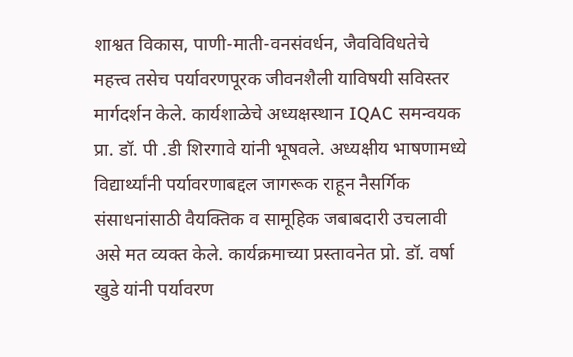शाश्वत विकास, पाणी-माती-वनसंवर्धन, जैवविविधतेचे महत्त्व तसेच पर्यावरणपूरक जीवनशैली याविषयी सविस्तर मार्गदर्शन केले. कार्यशाळेचे अध्यक्षस्थान IQAC समन्वयक प्रा. डॉ. पी .डी शिरगावे यांनी भूषवले. अध्यक्षीय भाषणामध्ये विद्यार्थ्यांनी पर्यावरणाबद्दल जागरूक राहून नैसर्गिक संसाधनांसाठी वैयक्तिक व सामूहिक जबाबदारी उचलावी असे मत व्यक्त केले. कार्यक्रमाच्या प्रस्तावनेत प्रो. डॉ. वर्षा खुडे यांनी पर्यावरण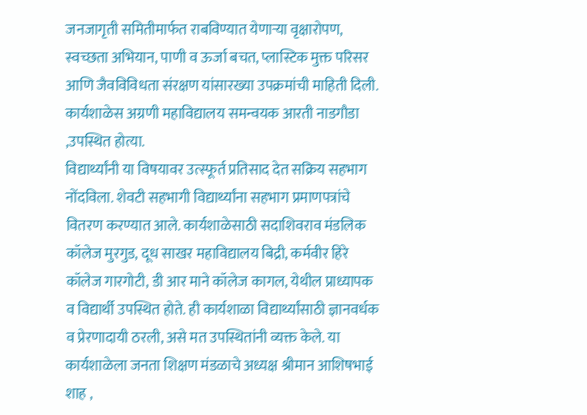जनजागृती समितीमार्फत राबविण्यात येणाऱ्या वृक्षारोपण, स्वच्छता अभियान, पाणी व ऊर्जा बचत, प्लास्टिक मुक्त परिसर आणि जैवविविधता संरक्षण यांसारख्या उपक्रमांची माहिती दिली. कार्यशाळेस अग्रणी महाविद्यालय समन्वयक आरती नाडगौडा ,उपस्थित होत्या.
विद्यार्थ्यांनी या विषयावर उत्स्फूर्त प्रतिसाद देत सक्रिय सहभाग नोंदविला. शेवटी सहभागी विद्यार्थ्यांना सहभाग प्रमाणपत्रांचे वितरण करण्यात आले. कार्यशाळेसाठी सदाशिवराव मंडलिक कॉलेज मुरगुड, दूध साखर महाविद्यालय बिद्री, कर्मवीर हिरे कॉलेज गारगोटी, डी आर माने कॉलेज कागल, येथील प्राध्यापक व विद्यार्थी उपस्थित होते. ही कार्यशाळा विद्यार्थ्यांसाठी ज्ञानवर्धक व प्रेरणादायी ठरली, असे मत उपस्थितांनी व्यक्त केले. या कार्यशाळेला जनता शिक्षण मंडळाचे अध्यक्ष श्रीमान आशिषभाई शाह ,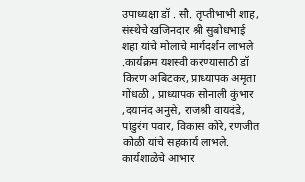उपाध्यक्षा डॉ . सौ. तृप्तीभाभी शाह, संस्थेचे खजिनदार श्री सुबोधभाई शहा यांचे मोलाचे मार्गदर्शन लाभले .कार्यक्रम यशस्वी करण्यासाठी डॉ किरण अबिटकर, प्राध्यापक अमृता गोंधळी , प्राध्यापक सोनाली कुंभार ,दयानंद अनुसे, राजश्री वायदंडे, पांडुरंग पवार, विकास कोरे, रणजीत कोळी यांचे सहकार्य लाभले. कार्यशाळेचे आभार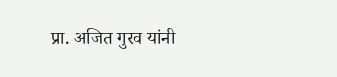प्रा. अजित गुरव यांनी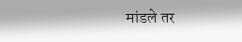मांडले तर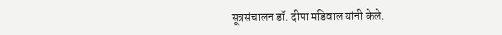सूत्रसंचालन डॉ. दीपा मडिवाल यांनी केले.